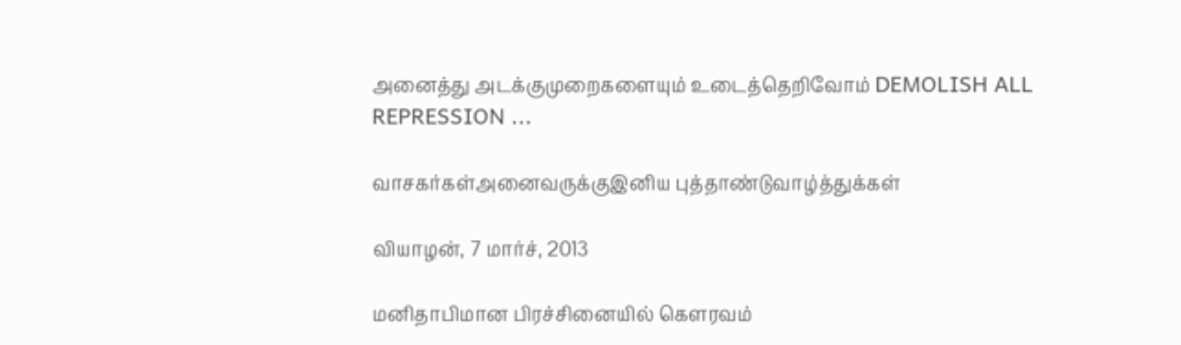அனைத்து அடக்குமுறைகளையும் உடைத்தெறிவோம் DEMOLISH ALL REPRESSION ...

வாசகர்கள்அனைவருக்குஇனிய புத்தாண்டுவாழ்த்துக்கள்

வியாழன், 7 மார்ச், 2013

மனிதாபிமான பிரச்சினையில் கௌரவம்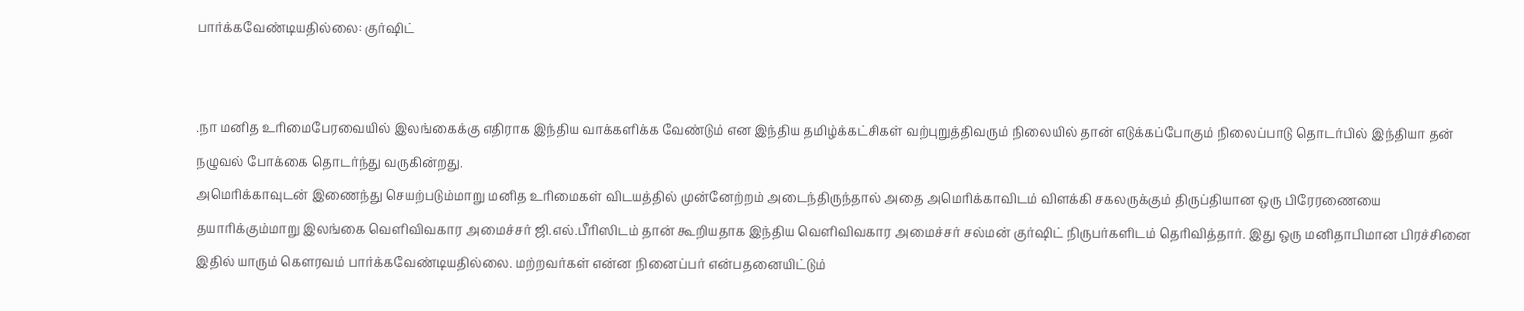பார்க்கவேண்டியதில்லை: குர்ஷிட்


.நா மனித உரிமைபேரவையில் இலங்கைக்கு எதிராக இந்திய வாக்களிக்க வேண்டும் என இந்திய தமிழ்க்கட்சிகள் வற்புறுத்திவரும் நிலையில் தான் எடுக்கப்போகும் நிலைப்பாடு தொடர்பில் இந்தியா தன் நழுவல் போக்கை தொடர்ந்து வருகின்றது.
அமெரிக்காவுடன் இணைந்து செயற்படும்மாறு மனித உரிமைகள் விடயத்தில் முன்னேற்றம் அடைந்திருந்தால் அதை அமெரிக்காவிடம் விளக்கி சகலருக்கும் திருப்தியான ஒரு பிரேரணையை தயாரிக்கும்மாறு இலங்கை வெளிவிவகார அமைச்சர் ஜி.எல்.பீரிஸிடம் தான் கூறியதாக இந்திய வெளிவிவகார அமைச்சர் சல்மன் குர்ஷிட் நிருபர்களிடம் தெரிவித்தார். இது ஒரு மனிதாபிமான பிரச்சினை இதில் யாரும் கௌரவம் பார்க்கவேண்டியதில்லை. மற்றவர்கள் என்ன நினைப்பர் என்பதனையிட்டும்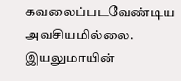கவலைப்படவேண்டிய அவசியமில்லை. இயலுமாயின்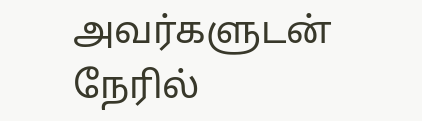அவர்களுடன் நேரில்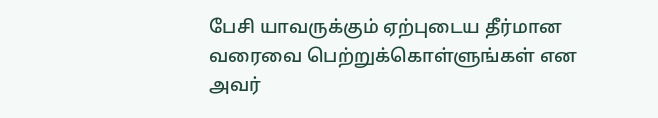பேசி யாவருக்கும் ஏற்புடைய தீர்மான வரைவை பெற்றுக்கொள்ளுங்கள் என அவர்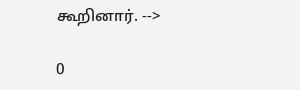கூறினார். -->

0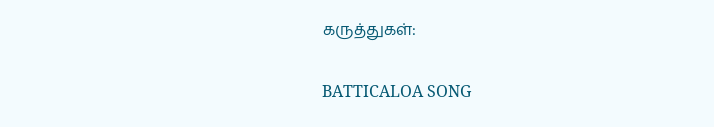கருத்துகள்:

BATTICALOA SONG